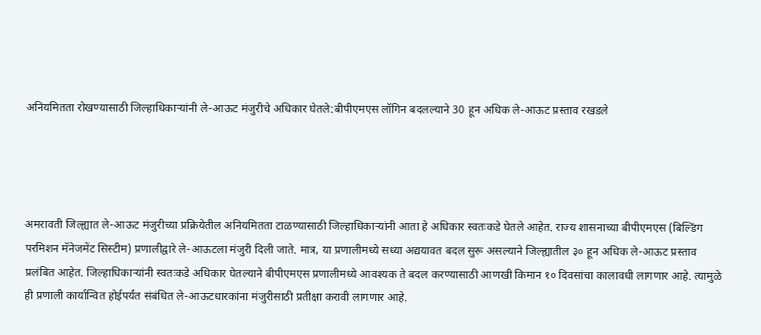अनियमितता रोखण्यासाठी जिल्हाधिकाऱ्यांनी ले-आऊट मंजुरीचे अधिकार घेतले:बीपीएमएस लॉगिन बदलल्याने 30 हून अधिक ले-आऊट प्रस्ताव रखडले




अमरावती जिल्ह्यात ले-आऊट मंजुरीच्या प्रक्रियेतील अनियमितता टाळण्यासाठी जिल्हाधिकाऱ्यांनी आता हे अधिकार स्वतःकडे घेतले आहेत. राज्य शासनाच्या बीपीएमएस (बिल्डिंग परमिशन मॅनेजमेंट सिस्टीम) प्रणालीद्वारे ले-आऊटला मंजुरी दिली जाते. मात्र, या प्रणालीमध्ये सध्या अद्ययावत बदल सुरू असल्याने जिल्ह्यातील ३० हून अधिक ले-आऊट प्रस्ताव प्रलंबित आहेत. जिल्हाधिकाऱ्यांनी स्वतःकडे अधिकार घेतल्याने बीपीएमएस प्रणालीमध्ये आवश्यक ते बदल करण्यासाठी आणखी किमान १० दिवसांचा कालावधी लागणार आहे. त्यामुळे ही प्रणाली कार्यान्वित होईपर्यंत संबंधित ले-आऊटधारकांना मंजुरीसाठी प्रतीक्षा करावी लागणार आहे.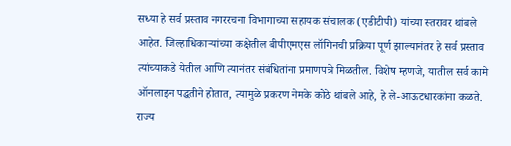सध्या हे सर्व प्रस्ताव नगररचना विभागाच्या सहायक संचालक (एडीटीपी) यांच्या स्तरावर थांबले आहेत. जिल्हाधिकाऱ्यांच्या कक्षेतील बीपीएमएस लॉगिनची प्रक्रिया पूर्ण झाल्यानंतर हे सर्व प्रस्ताव त्यांच्याकडे येतील आणि त्यानंतर संबंधितांना प्रमाणपत्रे मिळतील. विशेष म्हणजे, यातील सर्व कामे ऑनलाइन पद्धतीने होतात, त्यामुळे प्रकरण नेमके कोठे थांबले आहे, हे ले-आऊटधारकांना कळते. राज्य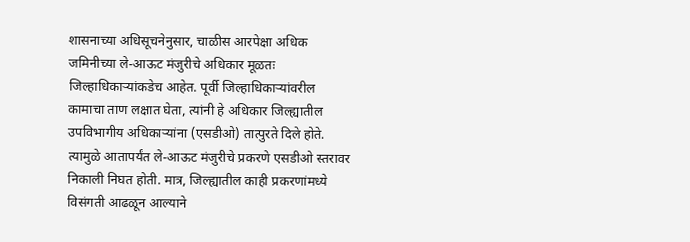शासनाच्या अधिसूचनेनुसार, चाळीस आरपेक्षा अधिक जमिनीच्या ले-आऊट मंजुरीचे अधिकार मूळतः जिल्हाधिकाऱ्यांकडेच आहेत. पूर्वी जिल्हाधिकाऱ्यांवरील कामाचा ताण लक्षात घेता, त्यांनी हे अधिकार जिल्ह्यातील उपविभागीय अधिकाऱ्यांना (एसडीओ) तात्पुरते दिले होते. त्यामुळे आतापर्यंत ले-आऊट मंजुरीचे प्रकरणे एसडीओ स्तरावर निकाली निघत होती. मात्र, जिल्ह्यातील काही प्रकरणांमध्ये विसंगती आढळून आल्याने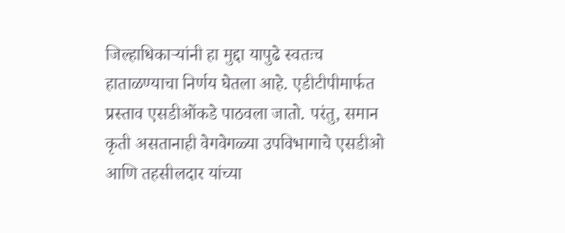जिल्हाधिकाऱ्यांनी हा मुद्दा यापुढे स्वतःच हाताळण्याचा निर्णय घेतला आहे. एडीटीपीमार्फत प्रस्ताव एसडीओंकडे पाठवला जातो. परंतु, समान कृती असतानाही वेगवेगळ्या उपविभागाचे एसडीओ आणि तहसीलदार यांच्या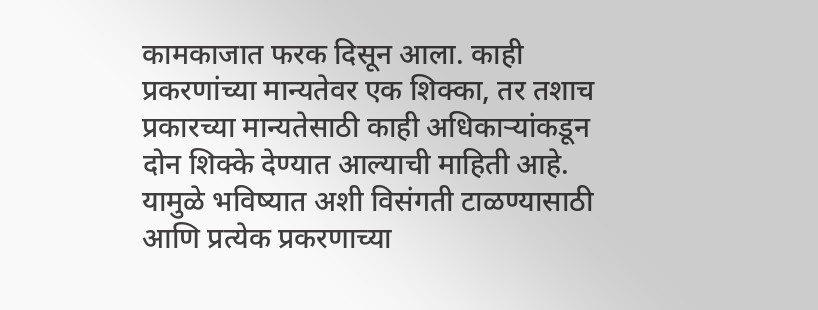कामकाजात फरक दिसून आला. काही प्रकरणांच्या मान्यतेवर एक शिक्का, तर तशाच प्रकारच्या मान्यतेसाठी काही अधिकाऱ्यांकडून दोन शिक्के देण्यात आल्याची माहिती आहे. यामुळे भविष्यात अशी विसंगती टाळण्यासाठी आणि प्रत्येक प्रकरणाच्या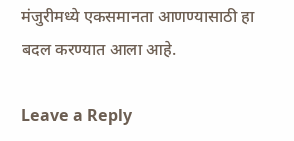मंजुरीमध्ये एकसमानता आणण्यासाठी हा बदल करण्यात आला आहे.

Leave a Reply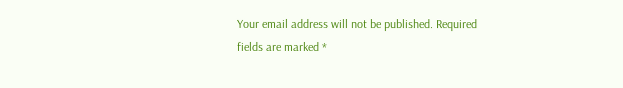Your email address will not be published. Required fields are marked *